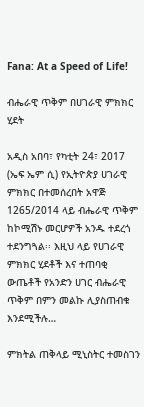Fana: At a Speed of Life!

ብሔራዊ ጥቅም በሀገራዊ ምክክር ሂደት

አዲስ አበባ፣ የካቲት 24፣ 2017 (ኤፍ ኤም ሲ) የኢትዮጵያ ሀገራዊ ምክክር በተመሰረበት አዋጅ 1265/2014 ላይ ብሔራዊ ጥቅም ከኮሚሽኑ መርሆዎች አንዱ ተደረጎ ተደንግጓል፡፡ እዚህ ላይ የሀገራዊ ምክክር ሂደቶች እና ተጠባቂ ውጤቶች የአንድን ሀገር ብሔራዊ ጥቅም በምን መልኩ ሊያስጠብቁ እንደሚችሉ…

ምክትል ጠቅላይ ሚኒስትር ተመስገን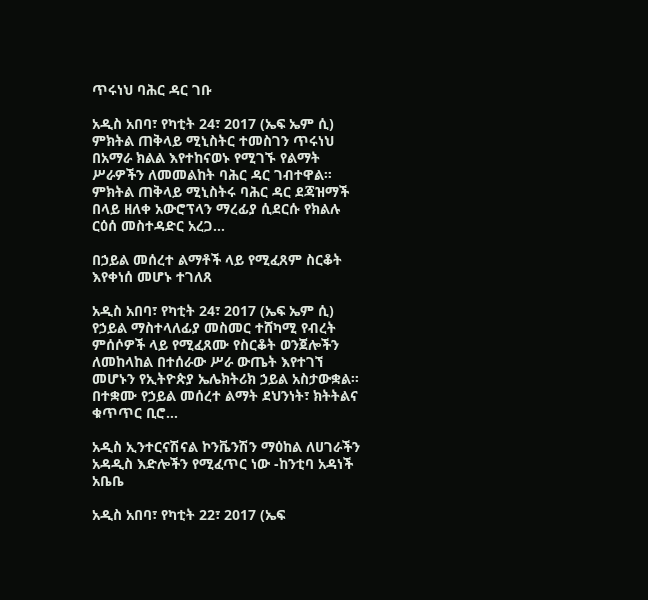ጥሩነህ ባሕር ዳር ገቡ

አዲስ አበባ፣ የካቲት 24፣ 2017 (ኤፍ ኤም ሲ) ምክትል ጠቅላይ ሚኒስትር ተመስገን ጥሩነህ በአማራ ክልል እየተከናወኑ የሚገኙ የልማት ሥራዎችን ለመመልከት ባሕር ዳር ገብተዋል። ምክትል ጠቅላይ ሚኒስትሩ ባሕር ዳር ደጃዝማች በላይ ዘለቀ አውሮፕላን ማረፊያ ሲደርሱ የክልሉ ርዕሰ መስተዳድር አረጋ…

በኃይል መሰረተ ልማቶች ላይ የሚፈጸም ስርቆት እየቀነሰ መሆኑ ተገለጸ

አዲስ አበባ፣ የካቲት 24፣ 2017 (ኤፍ ኤም ሲ) የኃይል ማስተላለፊያ መስመር ተሸካሚ የብረት ምሰሶዎች ላይ የሚፈጸሙ የስርቆት ወንጀሎችን ለመከላከል በተሰራው ሥራ ውጤት እየተገኘ መሆኑን የኢትዮጵያ ኤሌክትሪክ ኃይል አስታውቋል፡፡ በተቋሙ የኃይል መሰረተ ልማት ደህንነት፣ ክትትልና ቁጥጥር ቢሮ…

አዲስ ኢንተርናሽናል ኮንቬንሽን ማዕከል ለሀገራችን አዳዲስ እድሎችን የሚፈጥር ነው -ከንቲባ አዳነች አቤቤ

አዲስ አበባ፣ የካቲት 22፣ 2017 (ኤፍ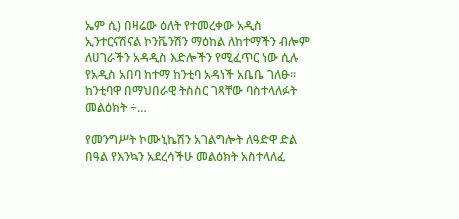ኤም ሲ) በዛሬው ዕለት የተመረቀው አዲስ ኢንተርናሽናል ኮንቬንሽን ማዕከል ለከተማችን ብሎም ለሀገራችን አዳዲስ እድሎችን የሚፈጥር ነው ሲሉ የአዲስ አበባ ከተማ ከንቲባ አዳነች አቤቤ ገለፁ፡፡ ከንቲባዋ በማህበራዊ ትስስር ገጻቸው ባስተላለፉት መልዕክት ÷…

የመንግሥት ኮሙኒኬሽን አገልግሎት ለዓድዋ ድል በዓል የእንኳን አደረሳችሁ መልዕክት አስተላለፈ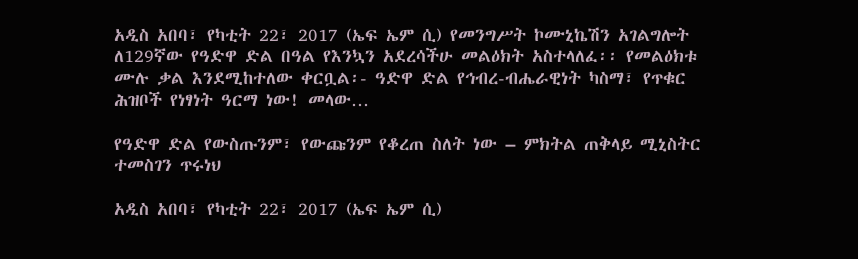አዲስ አበባ፣ የካቲት 22፣ 2017 (ኤፍ ኤም ሲ) የመንግሥት ኮሙኒኬሽን አገልግሎት ለ129ኛው የዓድዋ ድል በዓል የእንኳን አደረሳችሁ መልዕክት አስተላለፈ፡፡ የመልዕክቱ ሙሉ ቃል እንደሚከተለው ቀርቧል፡- ዓድዋ ድል የኅብረ-ብሔራዊነት ካስማ፣ የጥቁር ሕዝቦች የነፃነት ዓርማ ነው! መላው…

የዓድዋ ድል የውስጡንም፣ የውጩንም የቆረጠ ስለት ነው – ምክትል ጠቅላይ ሚኒስትር ተመስገን ጥሩነህ

አዲስ አበባ፣ የካቲት 22፣ 2017 (ኤፍ ኤም ሲ)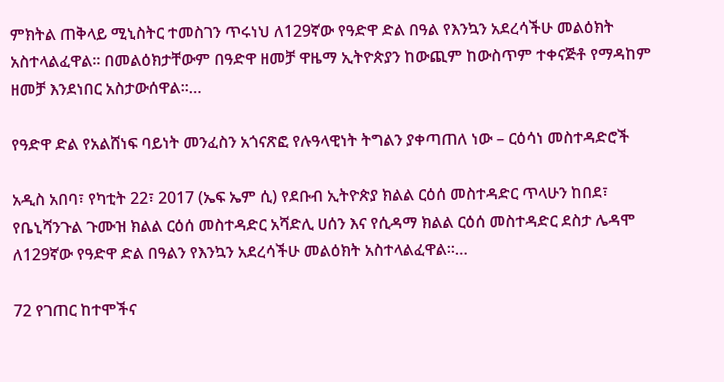ምክትል ጠቅላይ ሚኒስትር ተመስገን ጥሩነህ ለ129ኛው የዓድዋ ድል በዓል የእንኳን አደረሳችሁ መልዕክት አስተላልፈዋል፡፡ በመልዕክታቸውም በዓድዋ ዘመቻ ዋዜማ ኢትዮጵያን ከውጪም ከውስጥም ተቀናጅቶ የማዳከም ዘመቻ እንደነበር አስታውሰዋል፡፡…

የዓድዋ ድል የአልሸነፍ ባይነት መንፈስን አጎናጽፎ የሉዓላዊነት ትግልን ያቀጣጠለ ነው – ርዕሳነ መስተዳድሮች

አዲስ አበባ፣ የካቲት 22፣ 2017 (ኤፍ ኤም ሲ) የደቡብ ኢትዮጵያ ክልል ርዕሰ መስተዳድር ጥላሁን ከበደ፣ የቤኒሻንጉል ጉሙዝ ክልል ርዕሰ መስተዳድር አሻድሊ ሀሰን እና የሲዳማ ክልል ርዕሰ መስተዳድር ደስታ ሌዳሞ ለ129ኛው የዓድዋ ድል በዓልን የእንኳን አደረሳችሁ መልዕክት አስተላልፈዋል።…

72 የገጠር ከተሞችና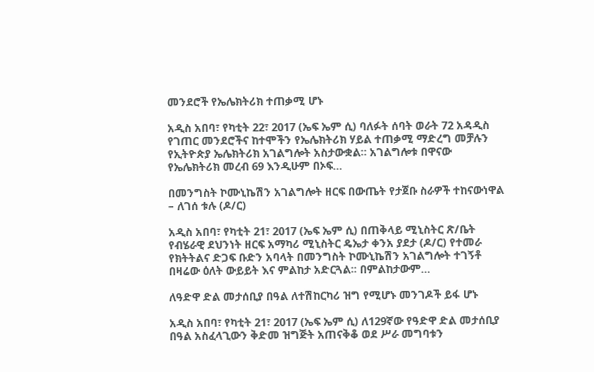መንደሮች የኤሌክትሪክ ተጠቃሚ ሆኑ

አዲስ አበባ፣ የካቲት 22፣ 2017 (ኤፍ ኤም ሲ) ባለፉት ሰባት ወራት 72 አዳዲስ የገጠር መንደሮችና ከተሞችን የኤሌክትሪክ ሃይል ተጠቃሚ ማድረግ መቻሉን የኢትዮጵያ ኤሌክትሪክ አገልግሎት አስታውቋል። አገልግሎቱ በዋናው የኤሌክትሪክ መረብ 69 እንዲሁም በኦፍ…

በመንግስት ኮሙኒኬሽን አገልግሎት ዘርፍ በውጤት የታጀቡ ስራዎች ተከናውነዋል – ለገሰ ቱሉ (ዶ/ር)

አዲስ አበባ፣ የካቲት 21፣ 2017 (ኤፍ ኤም ሲ) በጠቅላይ ሚኒስትር ጽ/ቤት የብሄራዊ ደህንነት ዘርፍ አማካሪ ሚኒስትር ዴኤታ ቀንአ ያደታ (ዶ/ር) የተመራ የክትትልና ድጋፍ ቡድን አባላት በመንግስት ኮሙኒኬሽን አገልግሎት ተገኝቶ በዛሬው ዕለት ውይይት እና ምልከታ አድርጓል፡፡ በምልከታውም…

ለዓድዋ ድል መታሰቢያ በዓል ለተሽከርካሪ ዝግ የሚሆኑ መንገዶች ይፋ ሆኑ

አዲስ አበባ፣ የካቲት 21፣ 2017 (ኤፍ ኤም ሲ) ለ129ኛው የዓድዋ ድል መታሰቢያ በዓል አስፈላጊውን ቅድመ ዝግጅት አጠናቅቆ ወደ ሥራ መግባቱን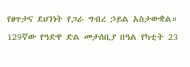የፀጥታና ደህንነት የጋራ ግብረ ኃይል አስታውቋል። 129ኛው የዓድዋ ድል መታሰቢያ በዓል የካቲት 23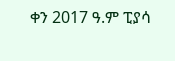ቀን 2017 ዓ.ም ፒያሳ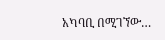አካባቢ በሚገኘው…